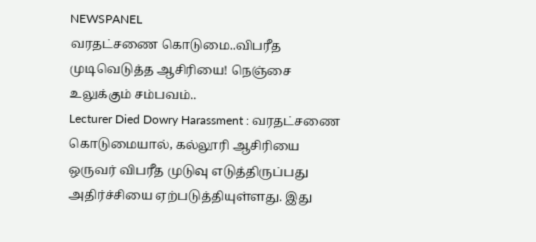NEWSPANEL
வரதட்சணை கொடுமை..விபரீத முடிவெடுத்த ஆசிரியை! நெஞ்சை உலுக்கும் சம்பவம்..
Lecturer Died Dowry Harassment : வரதட்சணை கொடுமையால், கல்லூரி ஆசிரியை ஒருவர் விபரீத முடுவு எடுத்திருப்பது அதிர்ச்சியை ஏற்படுத்தியுள்ளது. இது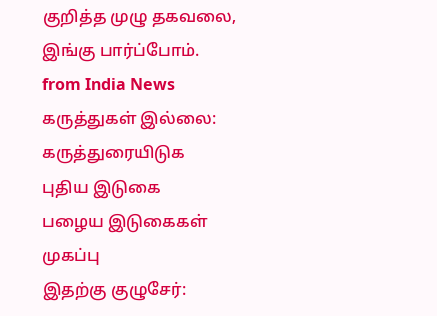குறித்த முழு தகவலை, இங்கு பார்ப்போம்.
from India News
கருத்துகள் இல்லை:
கருத்துரையிடுக
புதிய இடுகை
பழைய இடுகைகள்
முகப்பு
இதற்கு குழுசேர்: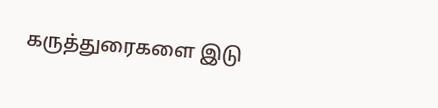கருத்துரைகளை இடு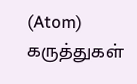(Atom)
கருத்துகள்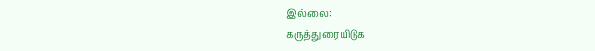இல்லை:
கருத்துரையிடுக